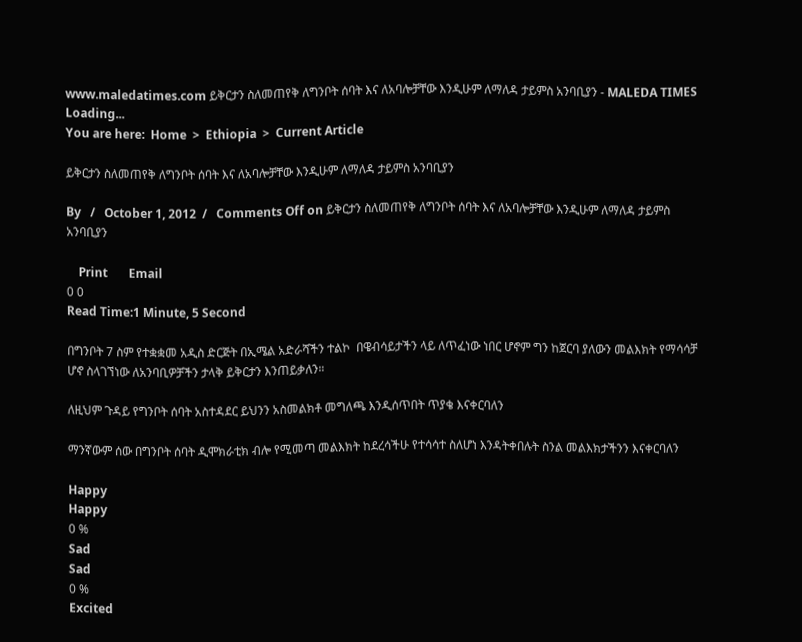www.maledatimes.com ይቅርታን ስለመጠየቅ ለግንቦት ሰባት እና ለአባሎቻቸው እንዲሁም ለማለዳ ታይምስ አንባቢያን - MALEDA TIMES
Loading...
You are here:  Home  >  Ethiopia  >  Current Article

ይቅርታን ስለመጠየቅ ለግንቦት ሰባት እና ለአባሎቻቸው እንዲሁም ለማለዳ ታይምስ አንባቢያን

By   /   October 1, 2012  /   Comments Off on ይቅርታን ስለመጠየቅ ለግንቦት ሰባት እና ለአባሎቻቸው እንዲሁም ለማለዳ ታይምስ አንባቢያን

    Print       Email
0 0
Read Time:1 Minute, 5 Second

በግንቦት 7 ስም የተቋቋመ አዲስ ድርጅት በኢሜል አድራሻችን ተልኮ  በዌብሳይታችን ላይ ለጥፈነው ነበር ሆኖም ግን ከጀርባ ያለውን መልእክት የማሳሳቻ ሆኖ ስላገኘነው ለአንባቢዎቻችን ታላቅ ይቅርታን እንጠይቃለን።

ለዚህም ጉዳይ የግንቦት ሰባት አስተዳደር ይህንን አስመልክቶ መግለጫ እንዲሰጥበት ጥያቄ እናቀርባለን

ማንኛውም ሰው በግንቦት ሰባት ዲሞክራቲክ ብሎ የሚመጣ መልእክት ከደረሳችሁ የተሳሳተ ስለሆነ እንዳትቀበሉት ስንል መልእክታችንን እናቀርባለን

Happy
Happy
0 %
Sad
Sad
0 %
Excited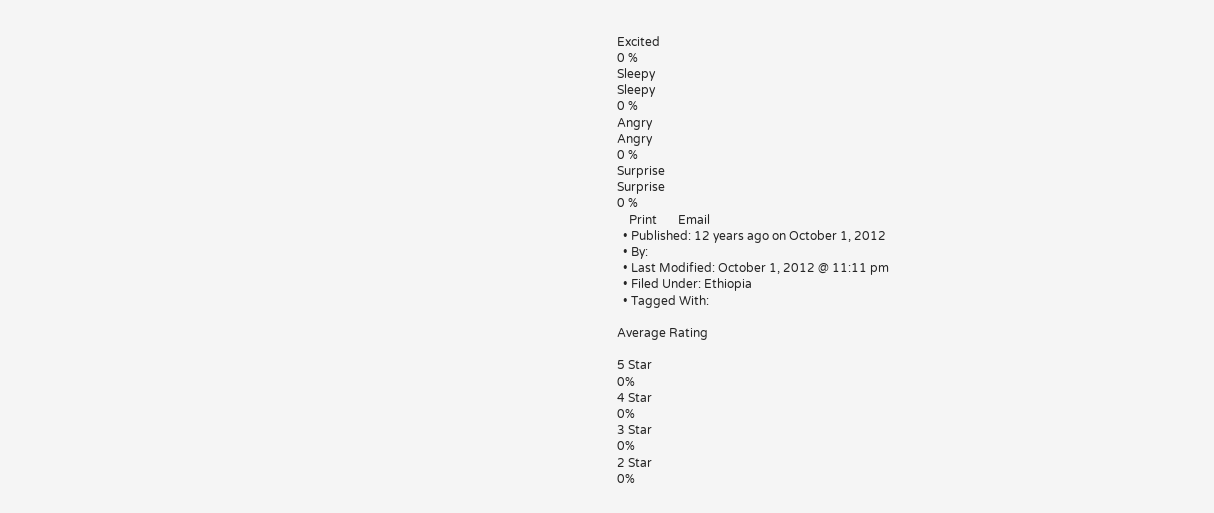Excited
0 %
Sleepy
Sleepy
0 %
Angry
Angry
0 %
Surprise
Surprise
0 %
    Print       Email
  • Published: 12 years ago on October 1, 2012
  • By:
  • Last Modified: October 1, 2012 @ 11:11 pm
  • Filed Under: Ethiopia
  • Tagged With:

Average Rating

5 Star
0%
4 Star
0%
3 Star
0%
2 Star
0%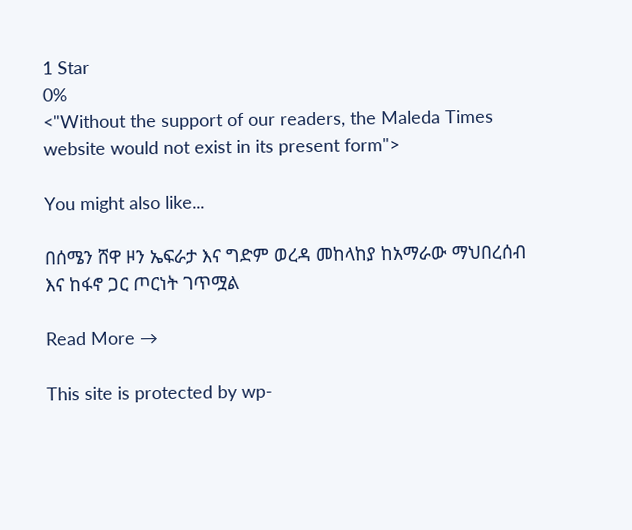1 Star
0%
<"Without the support of our readers, the Maleda Times website would not exist in its present form">

You might also like...

በሰሜን ሸዋ ዞን ኤፍራታ እና ግድም ወረዳ መከላከያ ከአማራው ማህበረሰብ እና ከፋኖ ጋር ጦርነት ገጥሟል

Read More →

This site is protected by wp-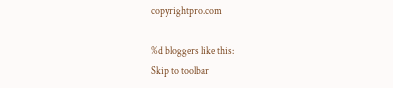copyrightpro.com

%d bloggers like this:
Skip to toolbar